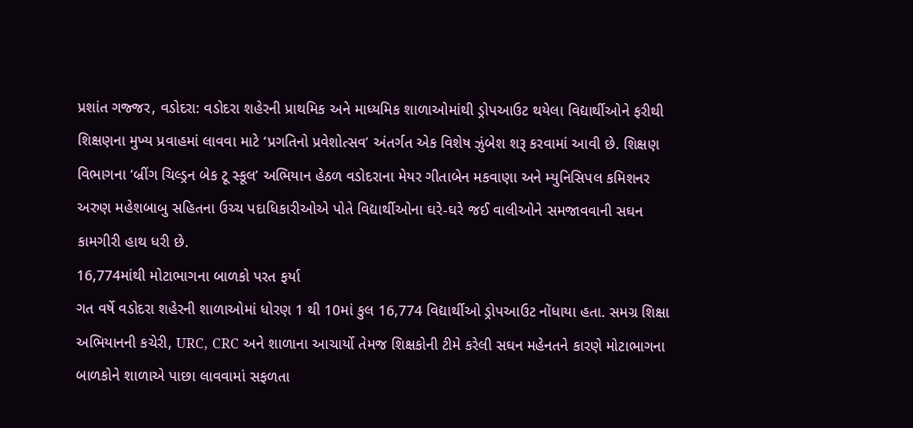પ્રશાંત ગજ્જર, વડોદરા: વડોદરા શહેરની પ્રાથમિક અને માધ્યમિક શાળાઓમાંથી ડ્રોપઆઉટ થયેલા વિદ્યાર્થીઓને ફરીથી શિક્ષણના મુખ્ય પ્રવાહમાં લાવવા માટે ‘પ્રગતિનો પ્રવેશોત્સવ’ અંતર્ગત એક વિશેષ ઝુંબેશ શરૂ કરવામાં આવી છે. શિક્ષણ વિભાગના ‘બ્રીંગ ચિલ્ડ્રન બેક ટૂ સ્કૂલ’ અભિયાન હેઠળ વડોદરાના મેયર ગીતાબેન મકવાણા અને મ્યુનિસિપલ કમિશનર અરુણ મહેશબાબુ સહિતના ઉચ્ચ પદાધિકારીઓએ પોતે વિદ્યાર્થીઓના ઘરે-ઘરે જઈ વાલીઓને સમજાવવાની સઘન કામગીરી હાથ ધરી છે.
16,774માંથી મોટાભાગના બાળકો પરત ફર્યા
ગત વર્ષે વડોદરા શહેરની શાળાઓમાં ધોરણ 1 થી 10માં કુલ 16,774 વિદ્યાર્થીઓ ડ્રોપઆઉટ નોંધાયા હતા. સમગ્ર શિક્ષા અભિયાનની કચેરી, URC, CRC અને શાળાના આચાર્યો તેમજ શિક્ષકોની ટીમે કરેલી સઘન મહેનતને કારણે મોટાભાગના બાળકોને શાળાએ પાછા લાવવામાં સફળતા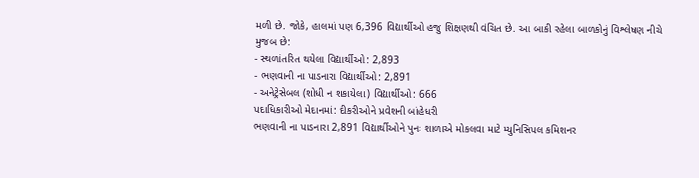મળી છે. જોકે, હાલમાં પણ 6,396 વિદ્યાર્થીઓ હજુ શિક્ષણથી વંચિત છે. આ બાકી રહેલા બાળકોનું વિશ્લેષણ નીચે મુજબ છે:
- સ્થળાંતરિત થયેલા વિદ્યાર્થીઓ: 2,893
- ભણવાની ના પાડનારા વિદ્યાર્થીઓ: 2,891
- અનેટ્રેસેબલ (શોધી ન શકાયેલા) વિદ્યાર્થીઓ: 666
પદાધિકારીઓ મેદાનમાં: દીકરીઓને પ્રવેશની બાંહેધરી
ભણવાની ના પાડનારા 2,891 વિદ્યાર્થીઓને પુનઃ શાળાએ મોકલવા માટે મ્યુનિસિપલ કમિશનર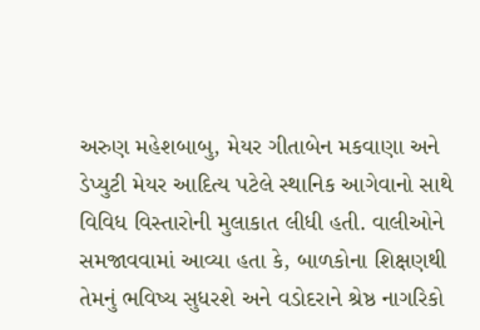અરુણ મહેશબાબુ, મેયર ગીતાબેન મકવાણા અને ડેપ્યુટી મેયર આદિત્ય પટેલે સ્થાનિક આગેવાનો સાથે વિવિધ વિસ્તારોની મુલાકાત લીધી હતી. વાલીઓને સમજાવવામાં આવ્યા હતા કે, બાળકોના શિક્ષણથી તેમનું ભવિષ્ય સુધરશે અને વડોદરાને શ્રેષ્ઠ નાગરિકો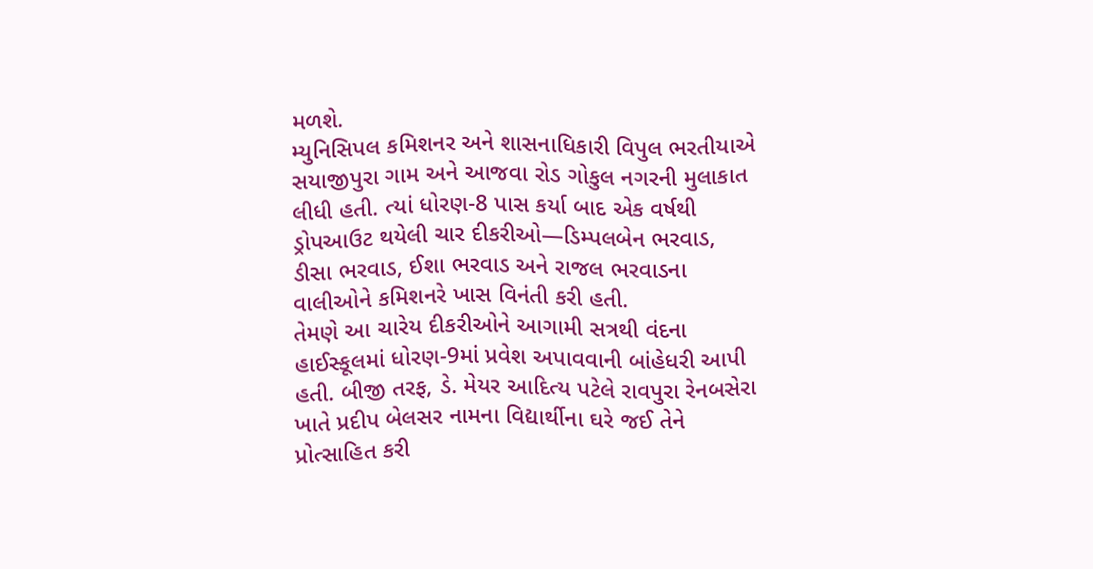મળશે.
મ્યુનિસિપલ કમિશનર અને શાસનાધિકારી વિપુલ ભરતીયાએ સયાજીપુરા ગામ અને આજવા રોડ ગોકુલ નગરની મુલાકાત લીધી હતી. ત્યાં ધોરણ-8 પાસ કર્યા બાદ એક વર્ષથી ડ્રોપઆઉટ થયેલી ચાર દીકરીઓ—ડિમ્પલબેન ભરવાડ, ડીસા ભરવાડ, ઈશા ભરવાડ અને રાજલ ભરવાડના વાલીઓને કમિશનરે ખાસ વિનંતી કરી હતી.
તેમણે આ ચારેય દીકરીઓને આગામી સત્રથી વંદના હાઈસ્કૂલમાં ધોરણ-9માં પ્રવેશ અપાવવાની બાંહેધરી આપી હતી. બીજી તરફ, ડે. મેયર આદિત્ય પટેલે રાવપુરા રેનબસેરા ખાતે પ્રદીપ બેલસર નામના વિદ્યાર્થીના ઘરે જઈ તેને પ્રોત્સાહિત કરી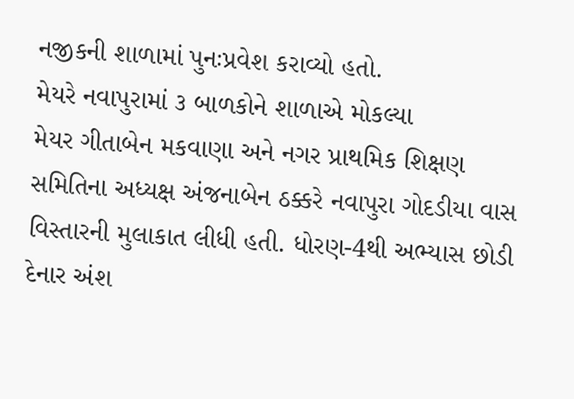નજીકની શાળામાં પુનઃપ્રવેશ કરાવ્યો હતો.
મેયરે નવાપુરામાં ૩ બાળકોને શાળાએ મોકલ્યા
મેયર ગીતાબેન મકવાણા અને નગર પ્રાથમિક શિક્ષણ સમિતિના અધ્યક્ષ અંજનાબેન ઠક્કરે નવાપુરા ગોદડીયા વાસ વિસ્તારની મુલાકાત લીધી હતી. ધોરણ-4થી અભ્યાસ છોડી દેનાર અંશ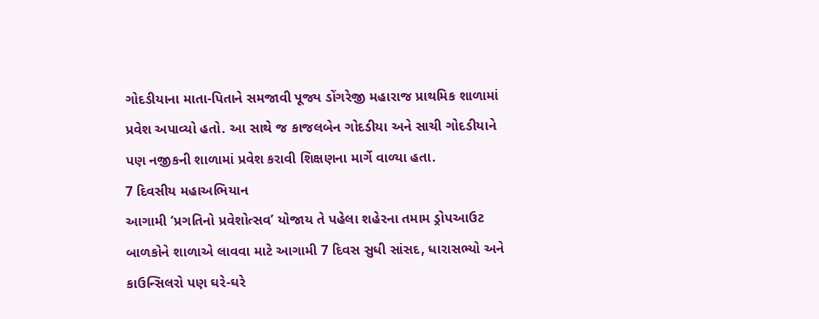ગોદડીયાના માતા-પિતાને સમજાવી પૂજ્ય ડોંગરેજી મહારાજ પ્રાથમિક શાળામાં પ્રવેશ અપાવ્યો હતો. આ સાથે જ કાજલબેન ગોદડીયા અને સાચી ગોદડીયાને પણ નજીકની શાળામાં પ્રવેશ કરાવી શિક્ષણના માર્ગે વાળ્યા હતા.
7 દિવસીય મહાઅભિયાન
આગામી ‘પ્રગતિનો પ્રવેશોત્સવ’ યોજાય તે પહેલા શહેરના તમામ ડ્રોપઆઉટ બાળકોને શાળાએ લાવવા માટે આગામી 7 દિવસ સુધી સાંસદ, ધારાસભ્યો અને કાઉન્સિલરો પણ ઘરે-ઘરે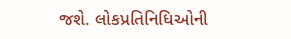જશે. લોકપ્રતિનિધિઓની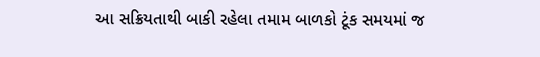આ સક્રિયતાથી બાકી રહેલા તમામ બાળકો ટૂંક સમયમાં જ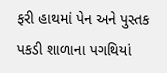ફરી હાથમાં પેન અને પુસ્તક પકડી શાળાના પગથિયાં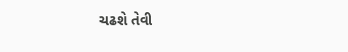ચઢશે તેવી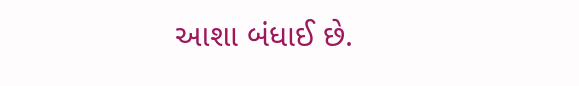આશા બંધાઈ છે.